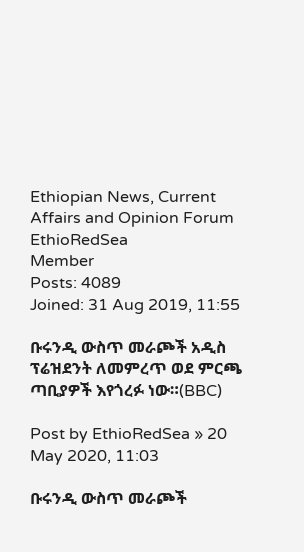Ethiopian News, Current Affairs and Opinion Forum
EthioRedSea
Member
Posts: 4089
Joined: 31 Aug 2019, 11:55

ቡሩንዲ ውስጥ መራጮች አዲስ ፕሬዝደንት ለመምረጥ ወደ ምርጫ ጣቢያዎች እየጎረፉ ነው።(BBC)

Post by EthioRedSea » 20 May 2020, 11:03

ቡሩንዲ ውስጥ መራጮች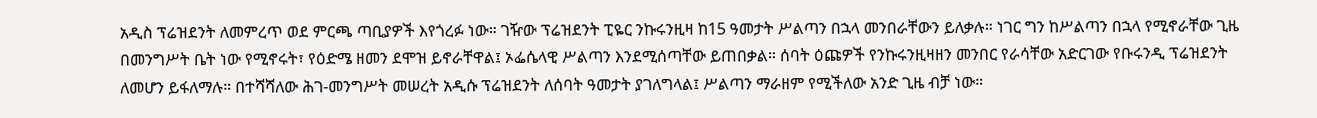አዲስ ፕሬዝደንት ለመምረጥ ወደ ምርጫ ጣቢያዎች እየጎረፉ ነው። ገዥው ፕሬዝደንት ፒዬር ንኩሩንዚዛ ከ15 ዓመታት ሥልጣን በኋላ መንበራቸውን ይለቃሉ። ነገር ግን ከሥልጣን በኋላ የሚኖራቸው ጊዜ በመንግሥት ቤት ነው የሚኖሩት፣ የዕድሜ ዘመን ደሞዝ ይኖራቸዋል፤ ኦፌሴላዊ ሥልጣን እንደሚሰጣቸው ይጠበቃል። ሰባት ዕጩዎች የንኩሩንዚዛዘን መንበር የራሳቸው አድርገው የቡሩንዲ ፕሬዝደንት ለመሆን ይፋለማሉ። በተሻሻለው ሕገ-መንግሥት መሠረት አዲሱ ፕሬዝደንት ለሰባት ዓመታት ያገለግላል፤ ሥልጣን ማራዘም የሚችለው አንድ ጊዜ ብቻ ነው።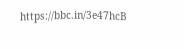https://bbc.in/3e47hcB